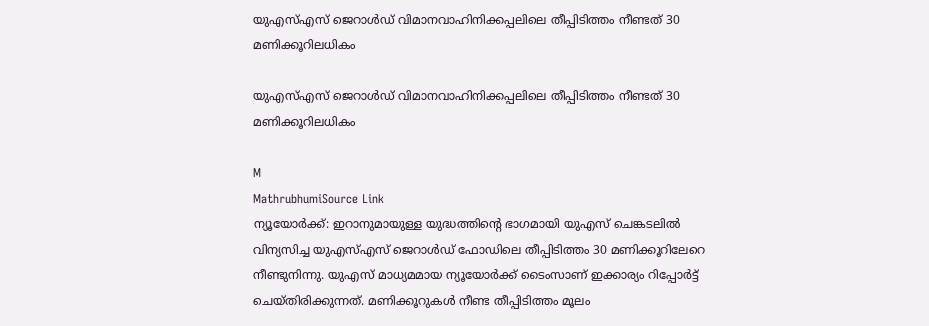യുഎസ്എസ് ജെറാൾഡ് വിമാനവാഹിനിക്കപ്പലിലെ തീപ്പിടിത്തം നീണ്ടത് 30 മണിക്കൂറിലധികം

യുഎസ്എസ് ജെറാൾഡ് വിമാനവാഹിനിക്കപ്പലിലെ തീപ്പിടിത്തം നീണ്ടത് 30 മണിക്കൂറിലധികം

M
MathrubhumiSource Link
ന്യൂയോർക്ക്: ഇറാനുമായുള്ള യുദ്ധത്തിന്റെ ഭാഗമായി യുഎസ് ചെങ്കടലിൽ വിന്യസിച്ച യുഎസ്എസ് ജെറാൾഡ് ഫോഡിലെ തീപ്പിടിത്തം 30 മണിക്കൂറിലേറെ നീണ്ടുനിന്നു. യുഎസ് മാധ്യമമായ ന്യൂയോർക്ക് ടൈംസാണ് ഇക്കാര്യം റിപ്പോർട്ട് ചെയ്തിരിക്കുന്നത്. മണിക്കൂറുകൾ നീണ്ട തീപ്പിടിത്തം മൂലം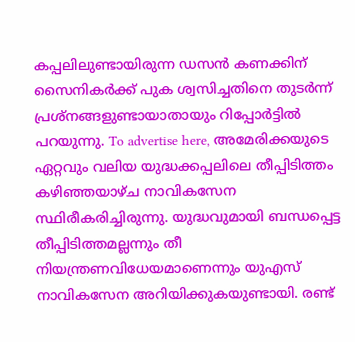കപ്പലിലുണ്ടായിരുന്ന ഡസൻ കണക്കിന് സൈനികർക്ക് പുക ശ്വസിച്ചതിനെ തുടർന്ന് പ്രശ്‌നങ്ങളുണ്ടായാതായും റിപ്പോർട്ടിൽ പറയുന്നു. To advertise here, അമേരിക്കയുടെ ഏറ്റവും വലിയ യുദ്ധക്കപ്പലിലെ തീപ്പിടിത്തം കഴിഞ്ഞയാഴ്ച നാവികസേന സ്ഥിരീകരിച്ചിരുന്നു. യുദ്ധവുമായി ബന്ധപ്പെട്ട തീപ്പിടിത്തമല്ലന്നും തീ നിയന്ത്രണവിധേയമാണെന്നും യുഎസ് നാവികസേന അറിയിക്കുകയുണ്ടായി. രണ്ട്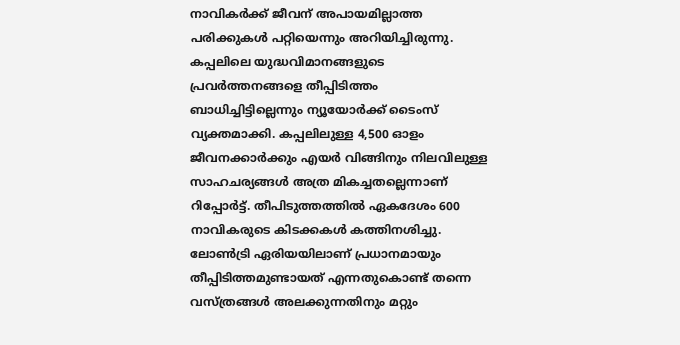നാവികർക്ക് ജീവന് അപായമില്ലാത്ത പരിക്കുകൾ പറ്റിയെന്നും അറിയിച്ചിരുന്നു. കപ്പലിലെ യുദ്ധവിമാനങ്ങളുടെ പ്രവർത്തനങ്ങളെ തീപ്പിടിത്തം ബാധിച്ചിട്ടില്ലെന്നും ന്യൂയോർക്ക് ടൈംസ് വ്യക്തമാക്കി. കപ്പലിലുള്ള 4,500 ഓളം ജീവനക്കാർക്കും എയർ വിങ്ങിനും നിലവിലുള്ള സാഹചര്യങ്ങൾ അത്ര മികച്ചതല്ലെന്നാണ് റിപ്പോർട്ട്. തീപിടുത്തത്തിൽ ഏകദേശം 600 നാവികരുടെ കിടക്കകൾ കത്തിനശിച്ചു. ലോൺട്രി ഏരിയയിലാണ് പ്രധാനമായും തീപ്പിടിത്തമുണ്ടായത് എന്നതുകൊണ്ട് തന്നെ വസ്ത്രങ്ങൾ അലക്കുന്നതിനും മറ്റും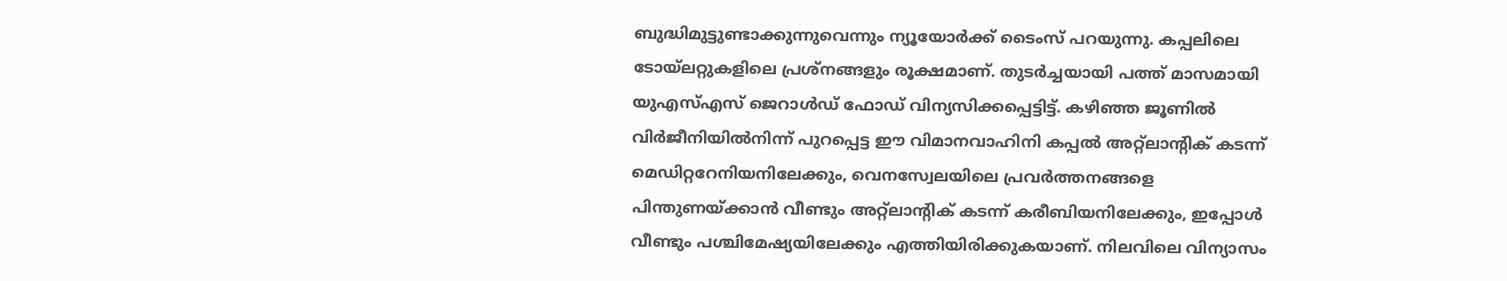ബുദ്ധിമുട്ടുണ്ടാക്കുന്നുവെന്നും ന്യൂയോർക്ക് ടൈംസ് പറയുന്നു. കപ്പലിലെ ടോയ്ലറ്റുകളിലെ പ്രശ്‌നങ്ങളും രൂക്ഷമാണ്. തുടർച്ചയായി പത്ത് മാസമായി യുഎസ്എസ് ജെറാൾഡ് ഫോഡ് വിന്യസിക്കപ്പെട്ടിട്ട്. കഴിഞ്ഞ ജൂണിൽ വിർജീനിയിൽനിന്ന് പുറപ്പെട്ട ഈ വിമാനവാഹിനി കപ്പൽ അറ്റ്‌ലാന്റിക് കടന്ന് മെഡിറ്ററേനിയനിലേക്കും, വെനസ്വേലയിലെ പ്രവർത്തനങ്ങളെ പിന്തുണയ്ക്കാൻ വീണ്ടും അറ്റ്‌ലാന്റിക് കടന്ന് കരീബിയനിലേക്കും, ഇപ്പോൾ വീണ്ടും പശ്ചിമേഷ്യയിലേക്കും എത്തിയിരിക്കുകയാണ്. നിലവിലെ വിന്യാസം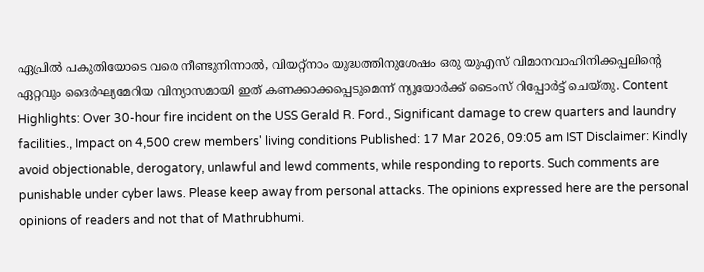ഏപ്രിൽ പകുതിയോടെ വരെ നീണ്ടുനിന്നാൽ, വിയറ്റ്‌നാം യുദ്ധത്തിനുശേഷം ഒരു യുഎസ് വിമാനവാഹിനിക്കപ്പലിന്റെ ഏറ്റവും ദൈർഘ്യമേറിയ വിന്യാസമായി ഇത് കണക്കാക്കപ്പെടുമെന്ന് ന്യൂയോർക്ക് ടൈംസ് റിപ്പോർട്ട് ചെയ്തു. Content Highlights: Over 30-hour fire incident on the USS Gerald R. Ford., Significant damage to crew quarters and laundry facilities., Impact on 4,500 crew members' living conditions Published: 17 Mar 2026, 09:05 am IST Disclaimer: Kindly avoid objectionable, derogatory, unlawful and lewd comments, while responding to reports. Such comments are punishable under cyber laws. Please keep away from personal attacks. The opinions expressed here are the personal opinions of readers and not that of Mathrubhumi.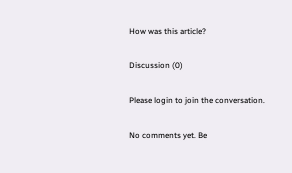How was this article?

Discussion (0)

Please login to join the conversation.

No comments yet. Be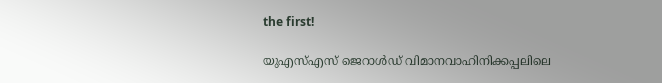the first!

യുഎസ്എസ് ജെറാൾഡ് വിമാനവാഹിനിക്കപ്പലിലെ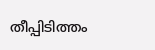തീപ്പിടിത്തം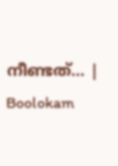നീണ്ടത്… | Boolokam